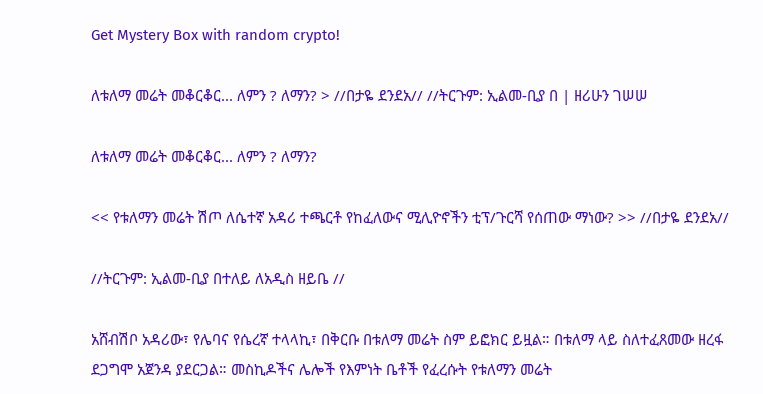Get Mystery Box with random crypto!

ለቱለማ መሬት መቆርቆር... ለምን ? ለማን? > //በታዬ ደንደአ// //ትርጉም: ኢልመ-ቢያ በ | ዘሪሁን ገሠሠ

ለቱለማ መሬት መቆርቆር... ለምን ? ለማን?

<< የቱለማን መሬት ሽጦ ለሴተኛ አዳሪ ተጫርቶ የከፈለውና ሚሊዮኖችን ቲፕ/ጉርሻ የሰጠው ማነው? >> //በታዬ ደንደአ//

//ትርጉም: ኢልመ-ቢያ በተለይ ለአዲስ ዘይቤ //

አሸብሽቦ አዳሪው፣ የሌባና የሴረኛ ተላላኪ፣ በቅርቡ በቱለማ መሬት ስም ይፎክር ይዟል። በቱለማ ላይ ስለተፈጸመው ዘረፋ ደጋግሞ አጀንዳ ያደርጋል። መስኪዶችና ሌሎች የእምነት ቤቶች የፈረሱት የቱለማን መሬት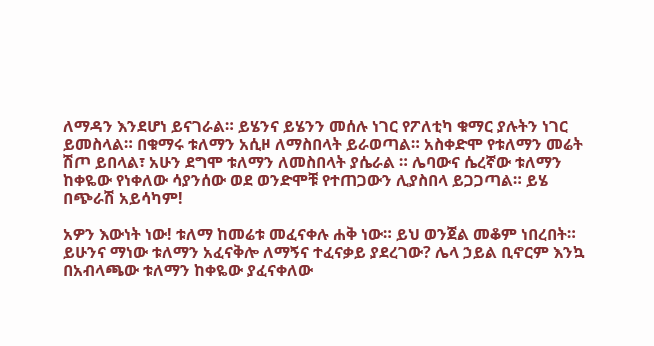ለማዳን እንደሆነ ይናገራል። ይሄንና ይሄንን መሰሉ ነገር የፖለቲካ ቁማር ያሉትን ነገር ይመስላል። በቁማሩ ቱለማን አሲዞ ለማስበላት ይራወጣል። አስቀድሞ የቱለማን መሬት ሽጦ ይበላል፣ አሁን ደግሞ ቱለማን ለመስበላት ያሴራል ። ሌባውና ሴረኛው ቱለማን ከቀዬው የነቀለው ሳያንሰው ወደ ወንድሞቹ የተጠጋውን ሊያስበላ ይጋጋጣል። ይሄ በጭራሽ አይሳካም!

አዎን እውነት ነው! ቱለማ ከመሬቱ መፈናቀሉ ሐቅ ነው። ይህ ወንጀል መቆም ነበረበት። ይሁንና ማነው ቱለማን አፈናቅሎ ለማኝና ተፈናቃይ ያደረገው? ሌላ ኃይል ቢኖርም እንኳ በአብላጫው ቱለማን ከቀዬው ያፈናቀለው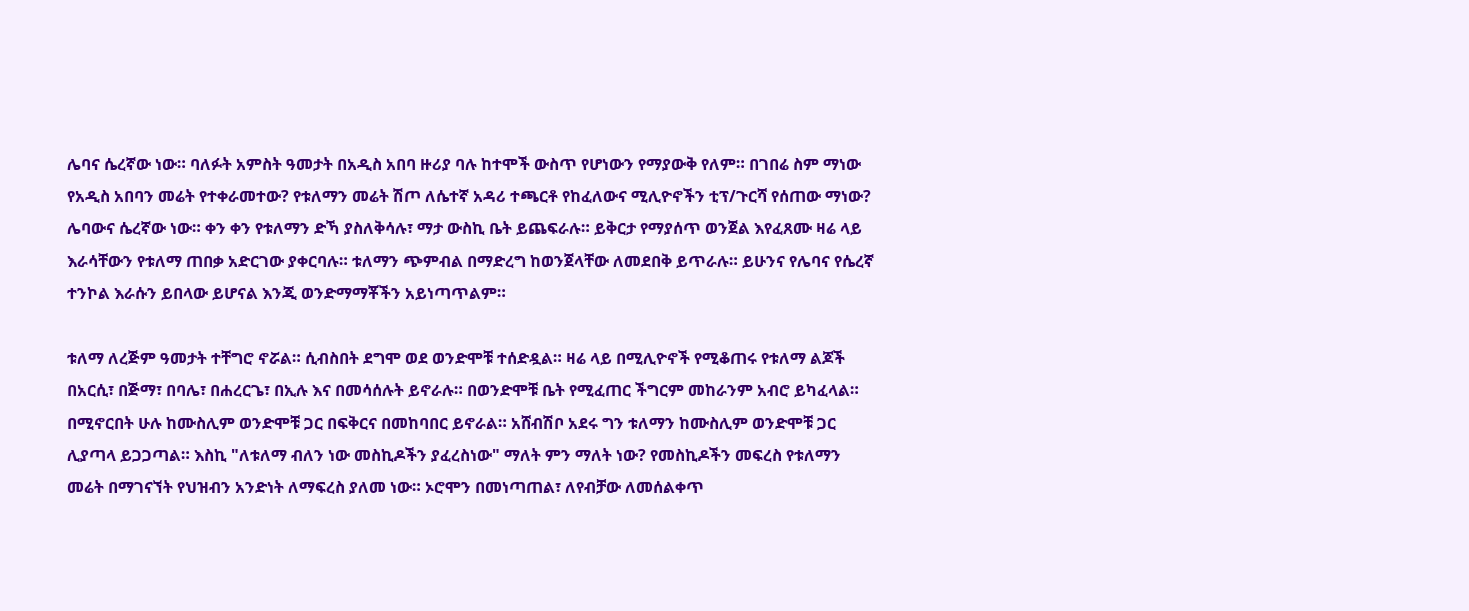ሌባና ሴረኛው ነው። ባለፉት አምስት ዓመታት በአዲስ አበባ ዙሪያ ባሉ ከተሞች ውስጥ የሆነውን የማያውቅ የለም። በገበሬ ስም ማነው የአዲስ አበባን መሬት የተቀራመተው? የቱለማን መሬት ሽጦ ለሴተኛ አዳሪ ተጫርቶ የከፈለውና ሚሊዮኖችን ቲፕ/ጉርሻ የሰጠው ማነው? ሌባውና ሴረኛው ነው። ቀን ቀን የቱለማን ድኻ ያስለቅሳሉ፣ ማታ ውስኪ ቤት ይጨፍራሉ። ይቅርታ የማያሰጥ ወንጀል እየፈጸሙ ዛሬ ላይ እራሳቸውን የቱለማ ጠበቃ አድርገው ያቀርባሉ። ቱለማን ጭምብል በማድረግ ከወንጀላቸው ለመደበቅ ይጥራሉ። ይሁንና የሌባና የሴረኛ ተንኮል እራሱን ይበላው ይሆናል እንጂ ወንድማማቾችን አይነጣጥልም።

ቱለማ ለረጅም ዓመታት ተቸግሮ ኖሯል። ሲብስበት ደግሞ ወደ ወንድሞቹ ተሰድዷል። ዛሬ ላይ በሚሊዮኖች የሚቆጠሩ የቱለማ ልጆች በአርሲ፣ በጅማ፣ በባሌ፣ በሐረርጌ፣ በኢሉ እና በመሳሰሉት ይኖራሉ። በወንድሞቹ ቤት የሚፈጠር ችግርም መከራንም አብሮ ይካፈላል። በሚኖርበት ሁሉ ከሙስሊም ወንድሞቹ ጋር በፍቅርና በመከባበር ይኖራል። አሸብሽቦ አደሩ ግን ቱለማን ከሙስሊም ወንድሞቹ ጋር ሊያጣላ ይጋጋጣል። እስኪ "ለቱለማ ብለን ነው መስኪዶችን ያፈረስነው" ማለት ምን ማለት ነው? የመስኪዶችን መፍረስ የቱለማን መሬት በማገናኘት የህዝብን አንድነት ለማፍረስ ያለመ ነው። ኦሮሞን በመነጣጠል፣ ለየብቻው ለመሰልቀጥ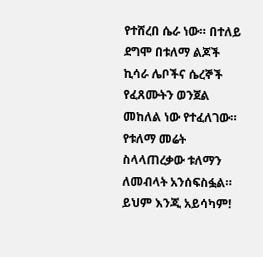የተሸረበ ሴራ ነው። በተለይ ደግሞ በቱለማ ልጆች ኪሳራ ሌቦችና ሴረኞች የፈጸሙትን ወንጀል መከለል ነው የተፈለገው። የቱለማ መሬት ስላላጠረቃው ቱለማን ለመብላት አንሰፍስፏል። ይህም እንጂ አይሳካም!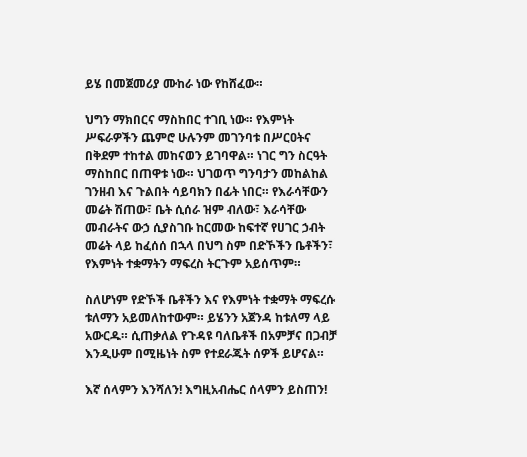ይሄ በመጀመሪያ ሙከራ ነው የከሸፈው።

ህግን ማክበርና ማስከበር ተገቢ ነው። የእምነት ሥፍራዎችን ጨምሮ ሁሉንም መገንባቱ በሥርዐትና በቅደም ተከተል መከናወን ይገባዋል። ነገር ግን ስርዓት ማስከበር በጠዋቱ ነው። ህገወጥ ግንባታን መከልከል ገንዘብ እና ጉልበት ሳይባክን በፊት ነበር። የእራሳቸውን መሬት ሽጠው፣ ቤት ሲሰራ ዝም ብለው፣ እራሳቸው መብራትና ውኃ ሲያስገቡ ከርመው ከፍተኛ የሀገር ኃብት መሬት ላይ ከፈሰሰ በኋላ በህግ ስም በድኾችን ቤቶችን፣ የእምነት ተቋማትን ማፍረስ ትርጉም አይሰጥም።

ስለሆነም የድኾች ቤቶችን እና የእምነት ተቋማት ማፍረሱ ቱለማን አይመለከተውም። ይሄንን አጀንዳ ከቱለማ ላይ አውርዱ። ሲጠቃለል የጉዳዩ ባለቤቶች በአምቻና በጋብቻ እንዲሁም በሚዜነት ስም የተደራጁት ሰዎች ይሆናል።

እኛ ሰላምን እንሻለን! እግዚአብሔር ሰላምን ይስጠን!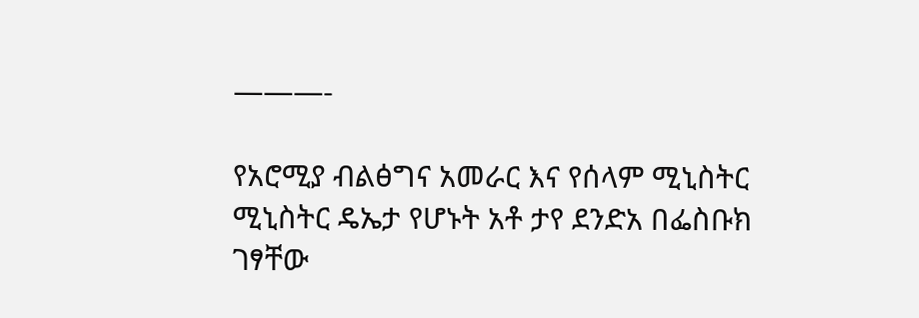———-

የአሮሚያ ብልፅግና አመራር እና የሰላም ሚኒስትር ሚኒስትር ዴኤታ የሆኑት አቶ ታየ ደንድአ በፌስቡክ ገፃቸው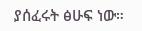ያሰፈሩት ፅሁፍ ነው።